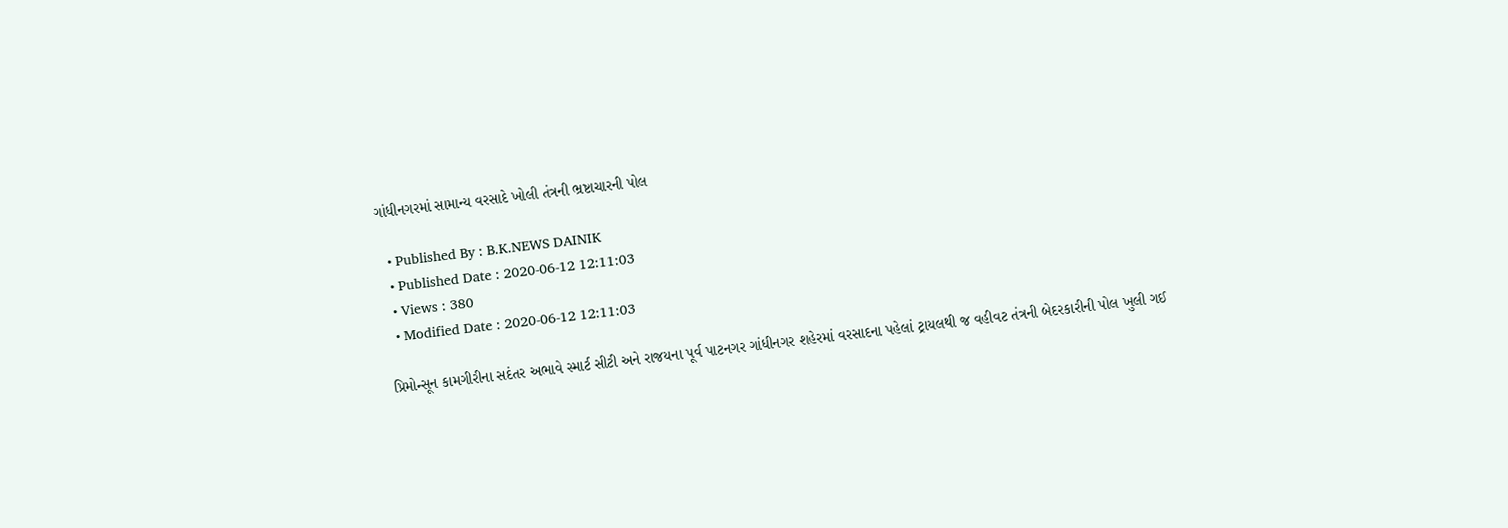ગાંધીનગરમાં સામાન્ય વરસાદે ખોલી તંત્રની ભ્રષ્ટાચારની પોલ

  • Published By : B.K.NEWS DAINIK
  • Published Date : 2020-06-12 12:11:03
  • Views : 380
  • Modified Date : 2020-06-12 12:11:03

પ્રિમોન્સૂન કામગીરીના સદંતર અભાવે સ્માર્ટ સીટી અને રાજયના પૂર્વ પાટનગર ગાંધીનગર શહેરમાં વરસાદના પહેલાં ટ્રાયલથી જ વહીવટ તંત્રની બેદરકારીની પોલ ખુલી ગઈ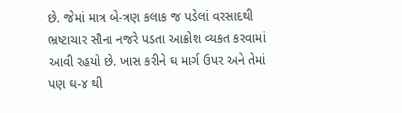છે. જેમાં માત્ર બે-ત્રણ કલાક જ પડેલાં વરસાદથી ભ્રષ્ટાચાર સૌના નજરે પડતા આક્રોશ વ્યકત કરવામાં આવી રહયો છે. ખાસ કરીને ઘ માર્ગ ઉપર અને તેમાં પણ ઘ-૪ થી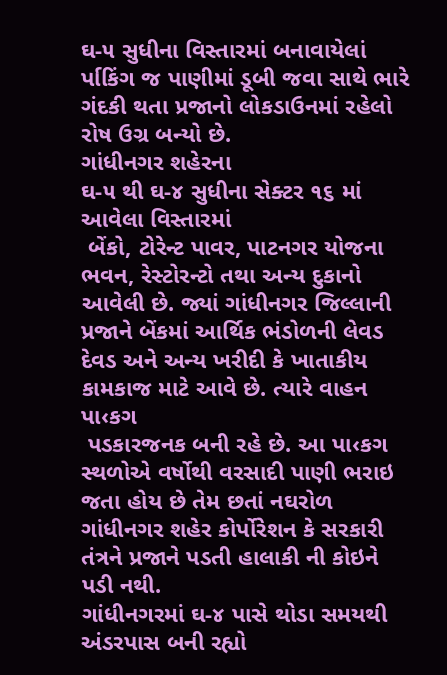ઘ-૫ સુધીના વિસ્તારમાં બનાવાયેલાં ર્પાકિંગ જ પાણીમાં ડૂબી જવા સાથે ભારે ગંદકી થતા પ્રજાનો લોકડાઉનમાં રહેલો રોષ ઉગ્ર બન્યો છે.
ગાંધીનગર શહેરના
ઘ-૫ થી ઘ-૪ સુધીના સેક્ટર ૧૬ માં આવેલા વિસ્તારમાં
 બેંકો, ટોરેન્ટ પાવર, પાટનગર યોજના ભવન, રેસ્ટોરન્ટો તથા અન્ય દુકાનો આવેલી છે. જ્યાં ગાંધીનગર જિલ્લાની પ્રજાને બેંકમાં આર્થિક ભંડોળની લેવડ દેવડ અને અન્ય ખરીદી કે ખાતાકીય કામકાજ માટે આવે છે. ત્યારે વાહન પા‹કગ
 પડકારજનક બની રહે છે. આ પા‹કગ સ્થળોએ વર્ષોથી વરસાદી પાણી ભરાઇ જતા હોય છે તેમ છતાં નઘરોળ ગાંધીનગર શહેર કોર્પોરેશન કે સરકારી તંત્રને પ્રજાને પડતી હાલાકી ની કોઇને પડી નથી.
ગાંધીનગરમાં ઘ-૪ પાસે થોડા સમયથી અંડરપાસ બની રહ્યો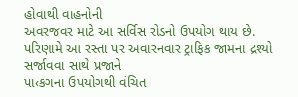હોવાથી વાહનોની
અવરજવર માટે આ સર્વિસ રોડનો ઉપયોગ થાય છે.
પરિણામે આ રસ્તા પર અવારનવાર ટ્રાફિક જામના દ્રશ્યો સર્જાવવા સાથે પ્રજાને
પા‹કગના ઉપયોગથી વંચિત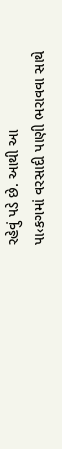રહેવું પડે છે. આથી આ
પા‹કગમાં વરસાદી પાણી ભરાવવા સાથે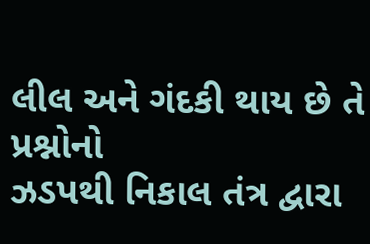લીલ અને ગંદકી થાય છે તે પ્રશ્નોનો
ઝડપથી નિકાલ તંત્ર દ્વારા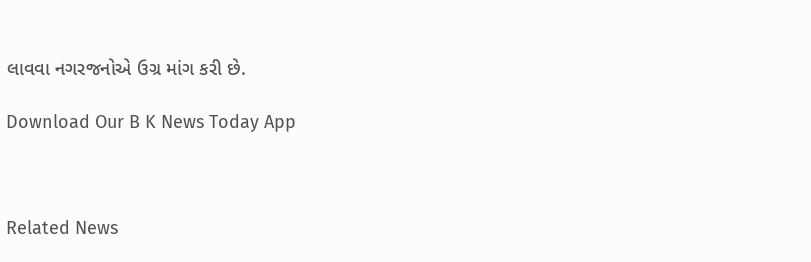લાવવા નગરજનોએ ઉગ્ર માંગ કરી છે.

Download Our B K News Today App



Related News